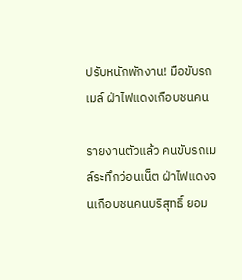ปรับหนักพักงาน! มือขับรถเมล์ ฝ่าไฟแดงเกือบชนคน

รายงานตัวแล้ว คนขับรถเมล์ระทึกว่อนเน็ต ฝ่าไฟแดงจนเกือบชนคนบริสุทธิ์ ยอม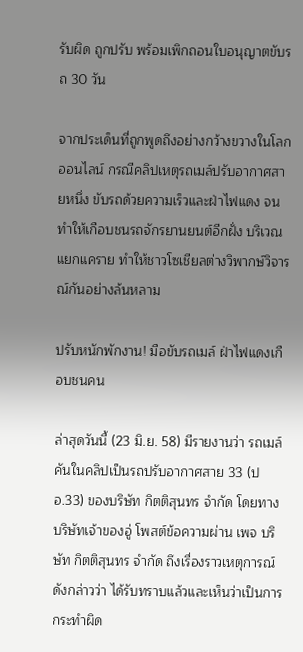รับผิด ถูกปรับ พร้อมเพิกถอนใบอนุญาตขับรถ 30 วัน

จากประเด็นที่ถูกพูดถึงอย่างกว้างขวางในโลกออนไลน์ กรณีคลิปเหตุรถเมล์ปรับอากาศสายหนึ่ง ขับรถด้วยความเร็วและฝ่าไฟแดง จนทำให้เกือบชนรถจักรยานยนต์อีกฝั่ง บริเวณแยกแคราย ทำให้ชาวโซเชียลต่างวิพากษ์วิจารณ์กันอย่างล้นหลาม

ปรับหนักพักงาน! มือขับรถเมล์ ฝ่าไฟแดงเกือบชนคน

ล่าสุดวันนี้ (23 มิ.ย. 58) มีรายงานว่า รถเมล์คันในคลิปเป็นรถปรับอากาศสาย 33 (ปอ.33) ของบริษัท กิตติสุนทร จำกัด โดยทางบริษัทเจ้าของอู่ โพสต์ข้อความผ่าน เพจ บริษัท กิตติสุนทร จำกัด ถึงเรื่องราวเหตุการณ์ดังกล่าวว่า ได้รับทราบแล้วและเห็นว่าเป็นการกระทำผิด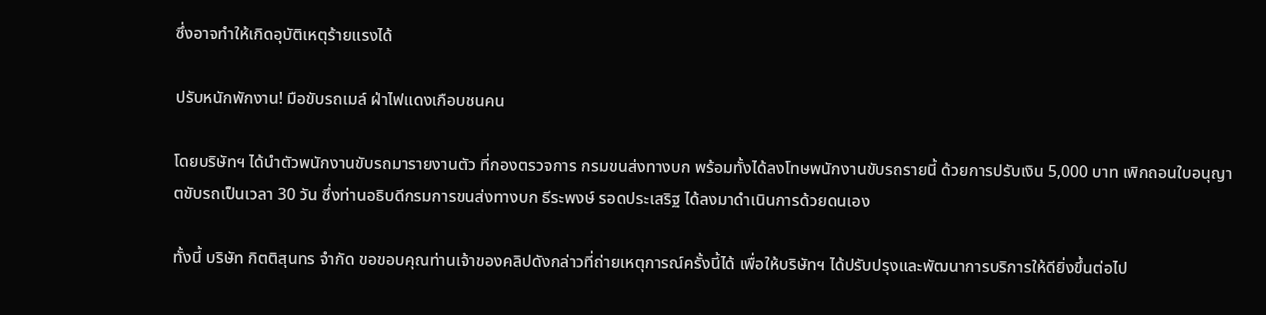ซึ่งอาจทำให้เกิดอุบัติเหตุร้ายแรงได้

ปรับหนักพักงาน! มือขับรถเมล์ ฝ่าไฟแดงเกือบชนคน

โดยบริษัทฯ ได้นำตัวพนักงานขับรถมารายงานตัว ที่กองตรวจการ กรมขนส่งทางบก พร้อมทั้งได้ลงโทษพนักงานขับรถรายนี้ ด้วยการปรับเงิน 5,000 บาท เพิกถอนใบอนุญาตขับรถเป็นเวลา 30 วัน ซึ่งท่านอธิบดีกรมการขนส่งทางบก ธีระพงษ์ รอดประเสริฐ ได้ลงมาดำเนินการด้วยดนเอง

ทั้งนี้ บริษัท กิตติสุนทร จำกัด ขอขอบคุณท่านเจ้าของคลิปดังกล่าวที่ถ่ายเหตุการณ์ครั้งนี้ได้ เพื่อให้บริษัทฯ ได้ปรับปรุงและพัฒนาการบริการให้ดียิ่งขึ้นต่อไป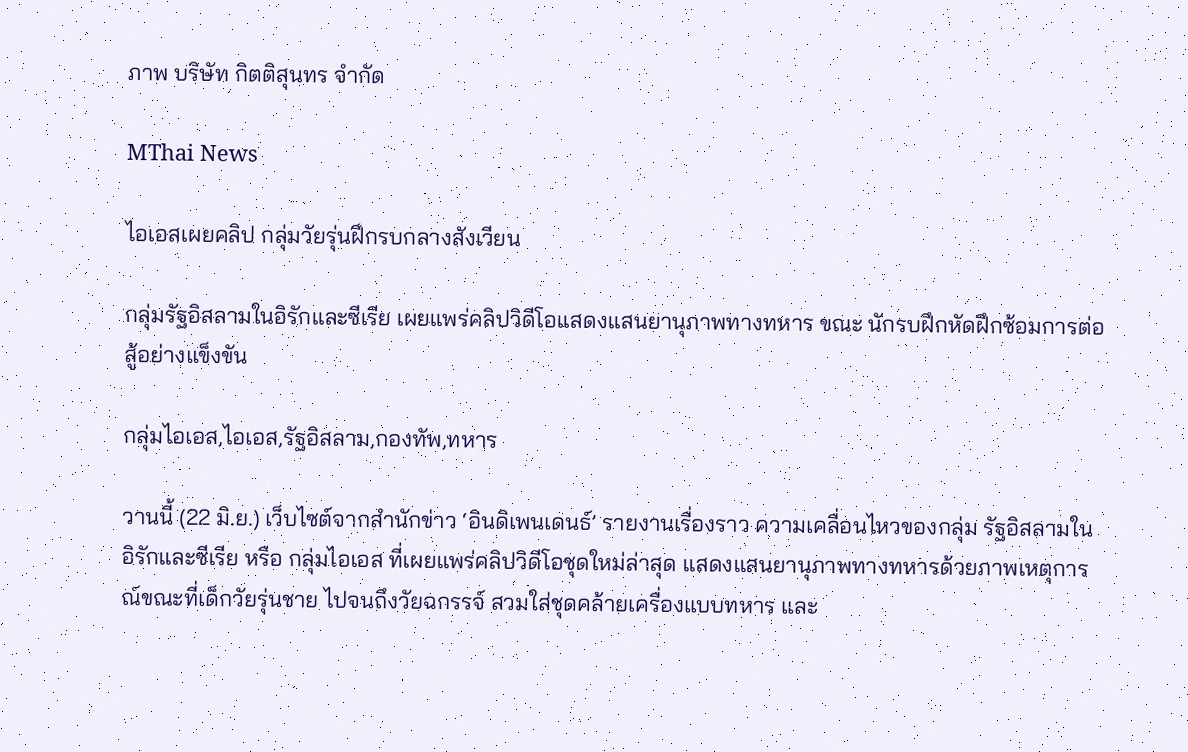ภาพ บริษัท กิตติสุนทร จำกัด

MThai News

ไอเอสเผยคลิป กลุ่มวัยรุ่นฝึกรบกลางสังเวียน

กลุ่มรัฐอิสลามในอิรักและซีเรีย เผยแพร่คลิปวิดีโอแสดงแสนยานุภาพทางทหาร ขณะ นักรบฝึกหัดฝึกซ้อมการต่อสู้อย่างแข็งขัน

กลุ่มไอเอส,ไอเอส,รัฐอิสลาม,กองทัพ,ทหาร

วานนี้ (22 มิ.ย.) เว็บไซต์จากสำนักข่าว ‘อินดิเพนเดนธ์’ รายงานเรื่องราว ความเคลื่อนไหวของกลุ่ม รัฐอิสลามในอิรักและซีเรีย หรือ กลุ่มไอเอส ที่เผยแพร่คลิปวิดีโอชุดใหม่ล่าสุด แสดงแสนยานุภาพทางทหารด้วยภาพเหตุการณ์ขณะที่เด็กวัยรุ่นชาย ไปจนถึงวัยฉกรรจ์ สวมใส่ชุดคล้ายเครื่องแบบทหาร และ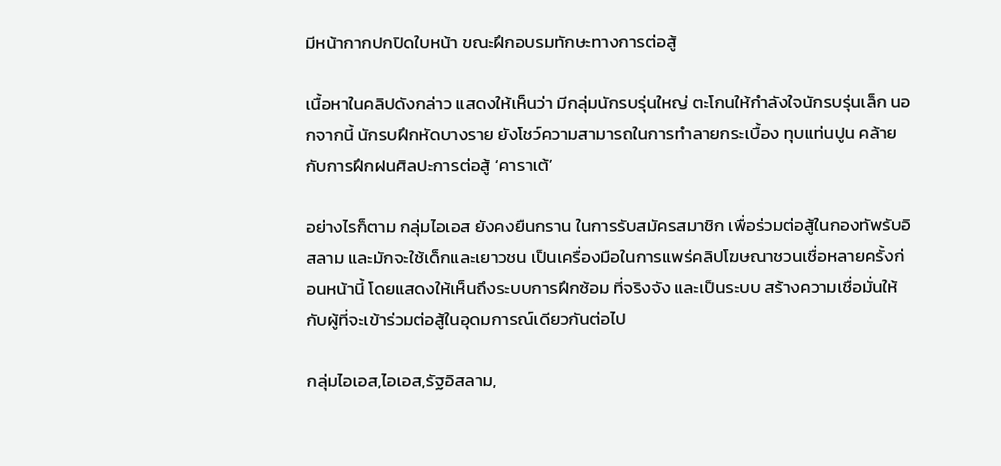มีหน้ากากปกปิดใบหน้า ขณะฝึกอบรมทักษะทางการต่อสู้

เนื้อหาในคลิปดังกล่าว แสดงให้เห็นว่า มีกลุ่มนักรบรุ่นใหญ่ ตะโกนให้กำลังใจนักรบรุ่นเล็ก นอกจากนี้ นักรบฝึกหัดบางราย ยังโชว์ความสามารถในการทำลายกระเบื้อง ทุบแท่นปูน คล้ายกับการฝึกฝนศิลปะการต่อสู้ ‘คาราเต้’

อย่างไรก็ตาม กลุ่มไอเอส ยังคงยืนกราน ในการรับสมัครสมาชิก เพื่อร่วมต่อสู้ในกองทัพรับอิสลาม และมักจะใช้เด็กและเยาวชน เป็นเครื่องมือในการแพร่คลิปโฆษณาชวนเชื่อหลายครั้งก่อนหน้านี้ โดยแสดงให้เห็นถึงระบบการฝึกซ้อม ที่จริงจัง และเป็นระบบ สร้างความเชื่อมั่นให้กับผู้ที่จะเข้าร่วมต่อสู้ในอุดมการณ์เดียวกันต่อไป

กลุ่มไอเอส,ไอเอส,รัฐอิสลาม,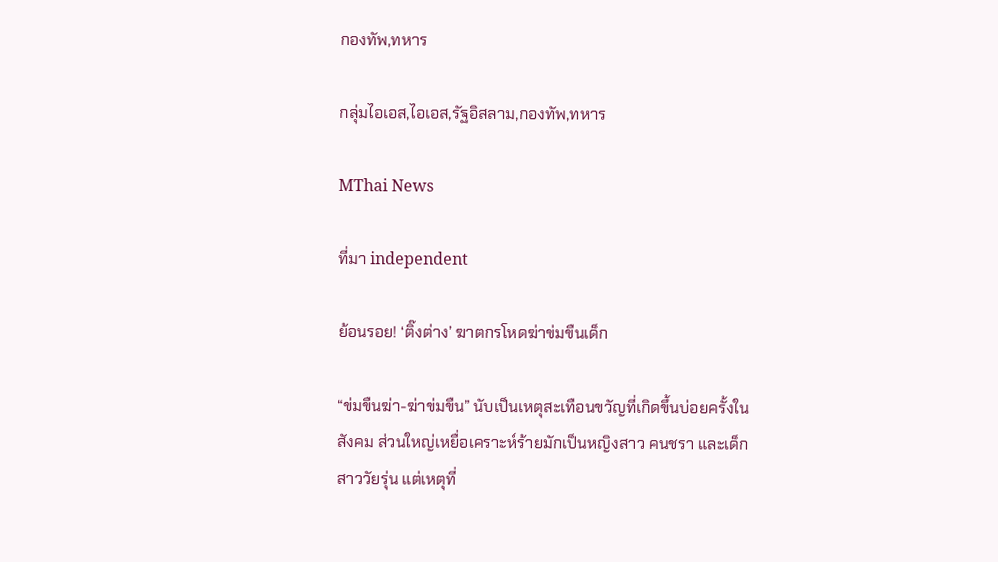กองทัพ,ทหาร

กลุ่มไอเอส,ไอเอส,รัฐอิสลาม,กองทัพ,ทหาร

MThai News

ที่มา independent

ย้อนรอย! ‘ติ๊งต่าง’ ฆาตกรโหดฆ่าข่มขืนเด็ก

“ข่มขืนฆ่า-ฆ่าข่มขืน” นับเป็นเหตุสะเทือนขวัญที่เกิดขึ้นบ่อยครั้งในสังคม ส่วนใหญ่เหยื่อเคราะห์ร้ายมักเป็นหญิงสาว คนชรา และเด็กสาววัยรุ่น แต่เหตุที่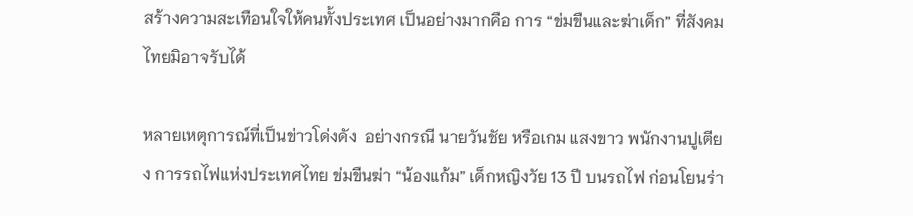สร้างความสะเทือนใจให้คนทั้งประเทศ เป็นอย่างมากคือ การ “ข่มขืนและฆ่าเด็ก” ที่สังคมไทยมิอาจรับได้

หลายเหตุการณ์ที่เป็นข่าวโด่งดัง  อย่างกรณี นายวันชัย หรือเกม แสงขาว พนักงานปูเตียง การรถไฟแห่งประเทศไทย ข่มขืนฆ่า “น้องแก้ม” เด็กหญิงวัย 13 ปี บนรถไฟ ก่อนโยนร่า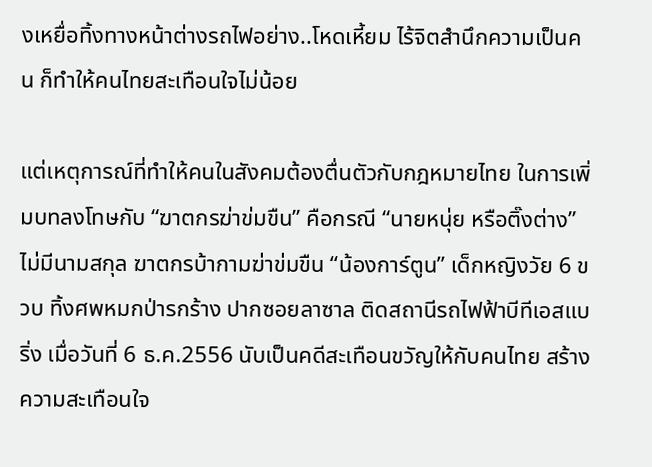งเหยื่อทิ้งทางหน้าต่างรถไฟอย่าง..โหดเหี้ยม ไร้จิตสำนึกความเป็นคน ก็ทำให้คนไทยสะเทือนใจไม่น้อย

แต่เหตุการณ์ที่ทำให้คนในสังคมต้องตื่นตัวกับกฎหมายไทย ในการเพิ่มบทลงโทษกับ “ฆาตกรฆ่าข่มขืน” คือกรณี “นายหนุ่ย หรือติ๊งต่าง” ไม่มีนามสกุล ฆาตกรบ้ากามฆ่าข่มขืน “น้องการ์ตูน” เด็กหญิงวัย 6 ขวบ ทิ้งศพหมกป่ารกร้าง ปากซอยลาซาล ติดสถานีรถไฟฟ้าบีทีเอสแบริ่ง เมื่อวันที่ 6 ธ.ค.2556 นับเป็นคดีสะเทือนขวัญให้กับคนไทย สร้างความสะเทือนใจ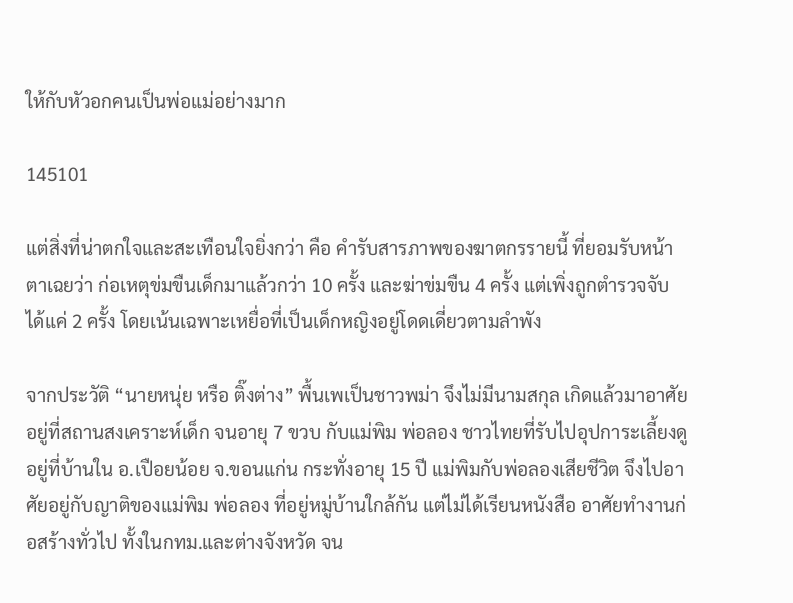ให้กับหัวอกคนเป็นพ่อแม่อย่างมาก

145101

แต่สิ่งที่น่าตกใจและสะเทือนใจยิ่งกว่า คือ คำรับสารภาพของฆาตกรรายนี้ ที่ยอมรับหน้าตาเฉยว่า ก่อเหตุข่มขืนเด็กมาแล้วกว่า 10 ครั้ง และฆ่าข่มขืน 4 ครั้ง แต่เพิ่งถูกตำรวจจับได้แค่ 2 ครั้ง โดยเน้นเฉพาะเหยื่อที่เป็นเด็กหญิงอยู่โดดเดี่ยวตามลำพัง

จากประวัติ “นายหนุ่ย หรือ ติ๊งต่าง” พื้นเพเป็นชาวพม่า จึงไม่มีนามสกุล เกิดแล้วมาอาศัยอยู่ที่สถานสงเคราะห์เด็ก จนอายุ 7 ขวบ กับแม่พิม พ่อลอง ชาวไทยที่รับไปอุปการะเลี้ยงดูอยู่ที่บ้านใน อ.เปือยน้อย จ.ขอนแก่น กระทั่งอายุ 15 ปี แม่พิมกับพ่อลองเสียชีวิต จึงไปอาศัยอยู่กับญาติของแม่พิม พ่อลอง ที่อยู่หมู่บ้านใกล้กัน แต่ไม่ได้เรียนหนังสือ อาศัยทำงานก่อสร้างทั่วไป ทั้งในกทม.และต่างจังหวัด จน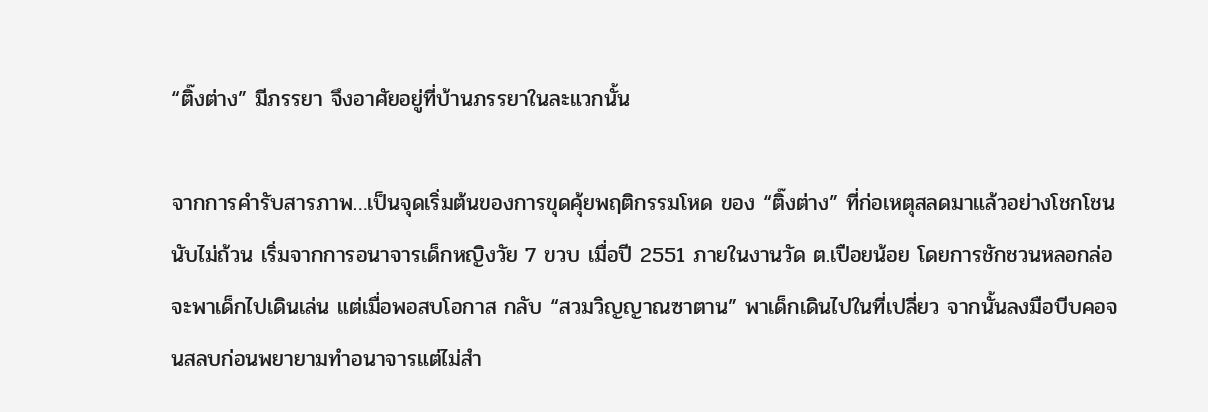“ติ๊งต่าง” มีภรรยา จึงอาศัยอยู่ที่บ้านภรรยาในละแวกนั้น

จากการคำรับสารภาพ…เป็นจุดเริ่มต้นของการขุดคุ้ยพฤติกรรมโหด ของ “ติ๊งต่าง” ที่ก่อเหตุสลดมาแล้วอย่างโชกโชนนับไม่ถ้วน เริ่มจากการอนาจารเด็กหญิงวัย 7 ขวบ เมื่อปี 2551 ภายในงานวัด ต.เปือยน้อย โดยการชักชวนหลอกล่อจะพาเด็กไปเดินเล่น แต่เมื่อพอสบโอกาส กลับ “สวมวิญญาณซาตาน” พาเด็กเดินไปในที่เปลี่ยว จากนั้นลงมือบีบคอจนสลบก่อนพยายามทำอนาจารแต่ไม่สำ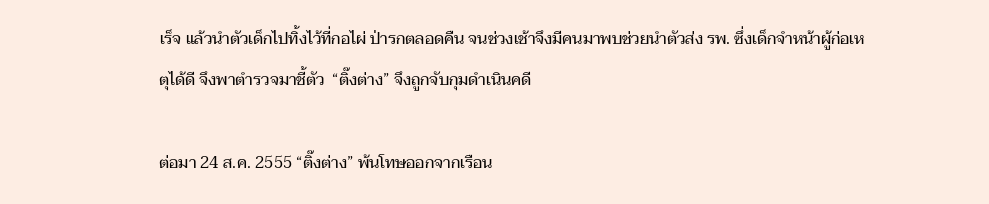เร็จ แล้วนำตัวเด็กไปทิ้งไว้ที่กอไผ่ ป่ารกตลอดคืน จนช่วงเช้าจึงมีคนมาพบช่วยนำตัวส่ง รพ. ซึ่งเด็กจำหน้าผู้ก่อเหตุได้ดี จึงพาตำรวจมาชี้ตัว  “ติ๊งต่าง” จึงถูกจับกุมดำเนินคดี

ต่อมา 24 ส.ค. 2555 “ติ๊งต่าง” พ้นโทษออกจากเรือน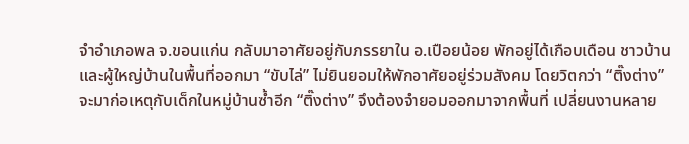จำอำเภอพล จ.ขอนแก่น กลับมาอาศัยอยู่กับภรรยาใน อ.เปือยน้อย พักอยู่ได้เกือบเดือน ชาวบ้านและผู้ใหญ่บ้านในพื้นที่ออกมา “ขับไล่” ไม่ยินยอมให้พักอาศัยอยู่ร่วมสังคม โดยวิตกว่า “ติ๊งต่าง” จะมาก่อเหตุกับเด็กในหมู่บ้านซ้ำอีก “ติ๊งต่าง” จึงต้องจำยอมออกมาจากพื้นที่ เปลี่ยนงานหลาย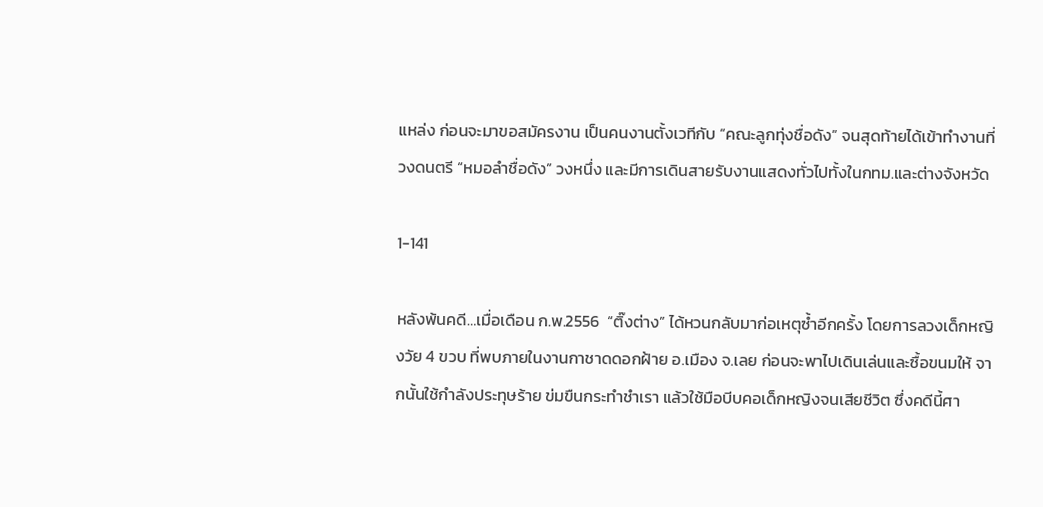แหล่ง ก่อนจะมาขอสมัครงาน เป็นคนงานตั้งเวทีกับ “คณะลูกทุ่งชื่อดัง” จนสุดท้ายได้เข้าทำงานที่วงดนตรี “หมอลำชื่อดัง” วงหนึ่ง และมีการเดินสายรับงานแสดงทั่วไปทั้งในกทม.และต่างจังหวัด

1-141

หลังพ้นคดี…เมื่อเดือน ก.พ.2556  “ติ๊งต่าง” ได้หวนกลับมาก่อเหตุซ้ำอีกครั้ง โดยการลวงเด็กหญิงวัย 4 ขวบ ที่พบภายในงานกาชาดดอกฝ้าย อ.เมือง จ.เลย ก่อนจะพาไปเดินเล่นและซื้อขนมให้ จากนั้นใช้กำลังประทุษร้าย ข่มขืนกระทำชำเรา แล้วใช้มือบีบคอเด็กหญิงจนเสียชีวิต ซึ่งคดีนี้ศา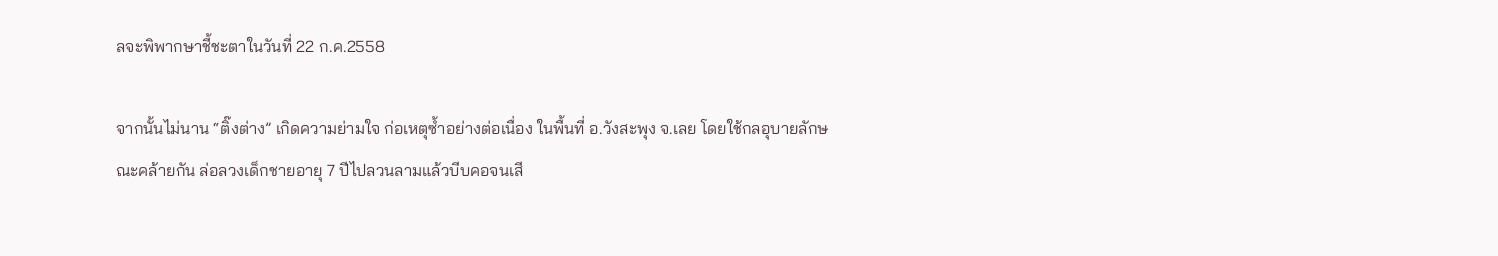ลจะพิพากษาชี้ชะตาในวันที่ 22 ก.ค.2558

จากนั้นไม่นาน “ติ๊งต่าง” เกิดความย่ามใจ ก่อเหตุซ้ำอย่างต่อเนื่อง ในพื้นที่ อ.วังสะพุง จ.เลย โดยใช้กลอุบายลักษณะคล้ายกัน ล่อลวงเด็กชายอายุ 7 ปีไปลวนลามแล้วบีบคอจนเสี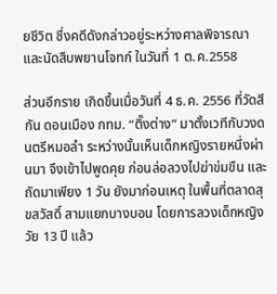ยชีวิต ซึ่งคดีดังกล่าวอยู่ระหว่างศาลพิจารณา และนัดสืบพยานโจทก์ ในวันที่ 1 ต.ค.2558

ส่วนอีกราย เกิดขึ้นเมื่อวันที่ 4 ธ.ค. 2556 ที่วัดสีกัน ดอนเมือง กทม. “ติ๊งต่าง” มาตั้งเวทีกับวงดนตรีหมอลำ ระหว่างนั้นเห็นเด็กหญิงรายหนึ่งผ่านมา จึงเข้าไปพูดคุย ก่อนล่อลวงไปฆ่าข่มขืน และถัดมาเพียง 1 วัน ยังมาก่อนเหตุ ในพื้นที่ตลาดสุขสวัสดิ์ สามแยกบางบอน โดยการลวงเด็กหญิงวัย 13 ปี แล้ว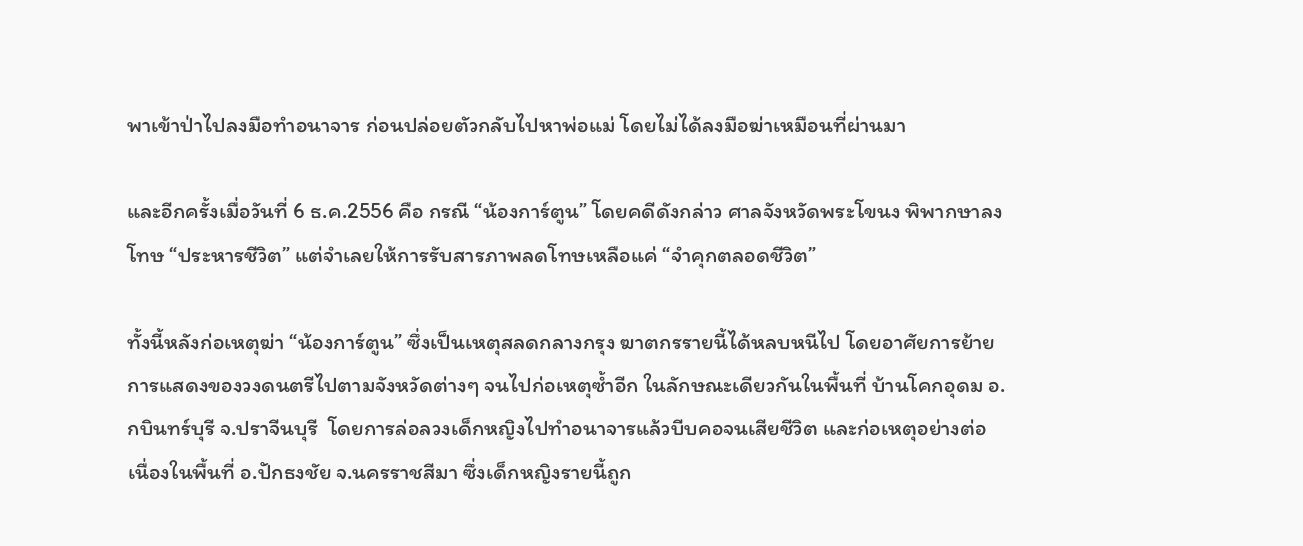พาเข้าป่าไปลงมือทำอนาจาร ก่อนปล่อยตัวกลับไปหาพ่อแม่ โดยไม่ได้ลงมือฆ่าเหมือนที่ผ่านมา

และอีกครั้งเมื่อวันที่ 6 ธ.ค.2556 คือ กรณี “น้องการ์ตูน” โดยคดีดังกล่าว ศาลจังหวัดพระโขนง พิพากษาลงโทษ “ประหารชีวิต” แต่จำเลยให้การรับสารภาพลดโทษเหลือแค่ “จำคุกตลอดชีวิต”

ทั้งนี้หลังก่อเหตุฆ่า “น้องการ์ตูน” ซึ่งเป็นเหตุสลดกลางกรุง ฆาตกรรายนี้ได้หลบหนีไป โดยอาศัยการย้ายการแสดงของวงดนตรีไปตามจังหวัดต่างๆ จนไปก่อเหตุซ้ำอีก ในลักษณะเดียวกันในพื้นที่ บ้านโคกอุดม อ.กบินทร์บุรี จ.ปราจีนบุรี  โดยการล่อลวงเด็กหญิงไปทำอนาจารแล้วบีบคอจนเสียชีวิต และก่อเหตุอย่างต่อเนื่องในพื้นที่ อ.ปักธงชัย จ.นครราชสีมา ซึ่งเด็กหญิงรายนี้ถูก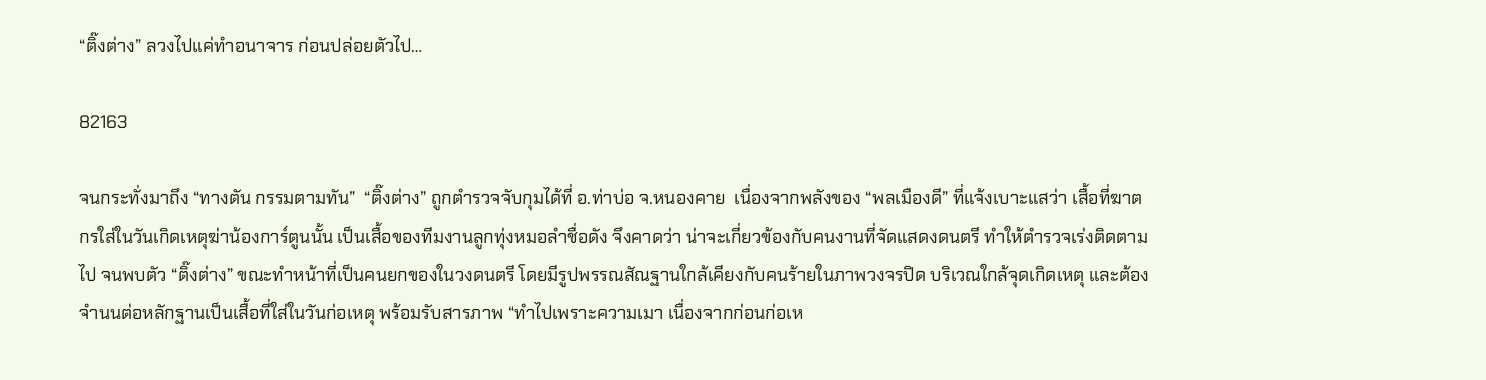“ติ๊งต่าง” ลวงไปแค่ทำอนาจาร ก่อนปล่อยตัวไป…

82163

จนกระทั่งมาถึง “ทางตัน กรรมตามทัน”  “ติ๊งต่าง” ถูกตำรวจจับกุมได้ที่ อ.ท่าบ่อ จ.หนองคาย  เนื่องจากพลังของ “พลเมืองดี” ที่แจ้งเบาะแสว่า เสื้อที่ฆาตกรใส่ในวันเกิดเหตุฆ่าน้องการ์ตูนนั้น เป็นเสื้อของทีมงานลูกทุ่งหมอลำชื่อดัง จึงคาดว่า น่าจะเกี่ยวข้องกับคนงานที่จัดแสดงดนตรี ทำให้ตำรวจเร่งติดตามไป จนพบตัว “ติ๊งต่าง” ขณะทำหน้าที่เป็นคนยกของในวงดนตรี โดยมีรูปพรรณสัณฐานใกล้เคียงกับคนร้ายในภาพวงจรปิด บริเวณใกล้จุดเกิดเหตุ และต้องจำนนต่อหลักฐานเป็นเสื้อที่ใส่ในวันก่อเหตุ พร้อมรับสารภาพ “ทำไปเพราะความเมา เนื่องจากก่อนก่อเห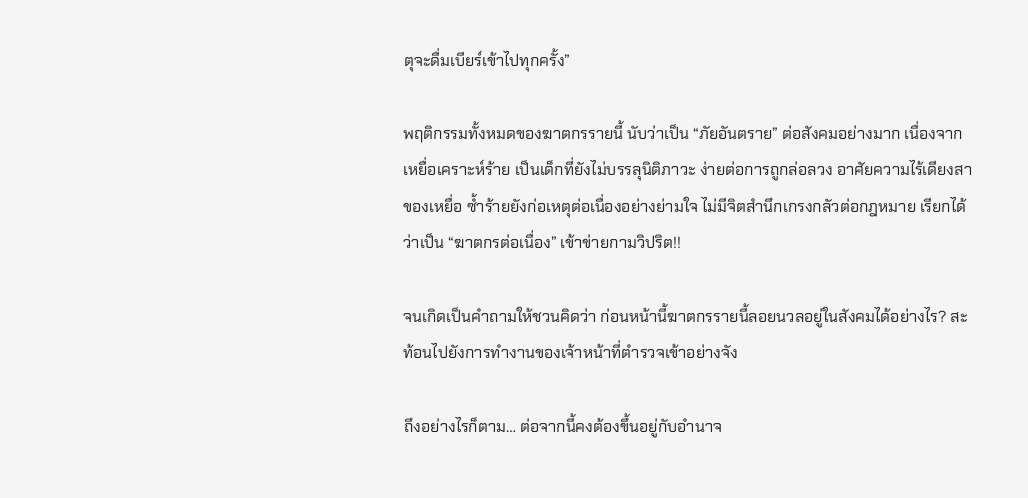ตุจะดื่มเบียร์เข้าไปทุกครั้ง”

พฤติกรรมทั้งหมดของฆาตกรรายนี้ นับว่าเป็น “ภัยอันตราย” ต่อสังคมอย่างมาก เนื่องจากเหยื่อเคราะห์ร้าย เป็นเด็กที่ยังไม่บรรลุนิติภาวะ ง่ายต่อการถูกล่อลวง อาศัยความไร้เดียงสาของเหยื่อ ซ้ำร้ายยังก่อเหตุต่อเนื่องอย่างย่ามใจ ไม่มีจิตสำนึกเกรงกลัวต่อกฎหมาย เรียกได้ว่าเป็น “ฆาตกรต่อเนื่อง” เข้าข่ายกามวิปริต!!

จนเกิดเป็นคำถามให้ชวนคิดว่า ก่อนหน้านี้ฆาตกรรายนี้ลอยนวลอยู่ในสังคมได้อย่างไร? สะท้อนไปยังการทำงานของเจ้าหน้าที่ตำรวจเข้าอย่างจัง

ถึงอย่างไรก็ตาม… ต่อจากนี้คงต้องขึ้นอยู่กับอำนาจ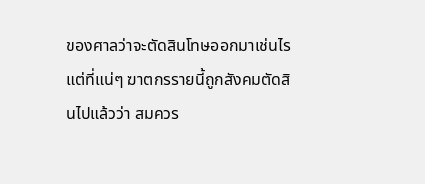ของศาลว่าจะตัดสินโทษออกมาเช่นไร แต่ที่แน่ๆ ฆาตกรรายนี้ถูกสังคมตัดสินไปแล้วว่า สมควร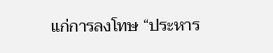แก่การลงโทษ “ประหาร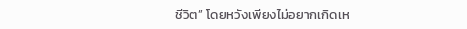ชีวิต” โดยหวังเพียงไม่อยากเกิดเห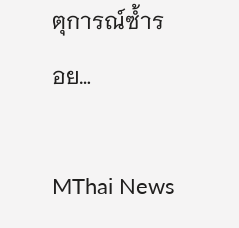ตุการณ์ซ้ำรอย…

MThai News